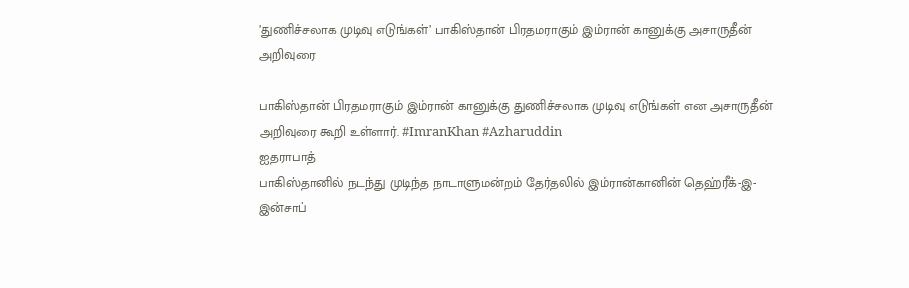’துணிச்சலாக முடிவு எடுங்கள்’ பாகிஸ்தான் பிரதமராகும் இம்ரான் கானுக்கு அசாருதீன் அறிவுரை

பாகிஸ்தான் பிரதமராகும் இம்ரான் கானுக்கு துணிச்சலாக முடிவு எடுங்கள் என அசாருதீன் அறிவுரை கூறி உள்ளார். #ImranKhan #Azharuddin
ஐதராபாத்
பாகிஸ்தானில் நடந்து முடிந்த நாடாளுமன்றம் தேர்தலில் இம்ரான்கானின் தெஹ்ரீக்-இ-இன்சாப்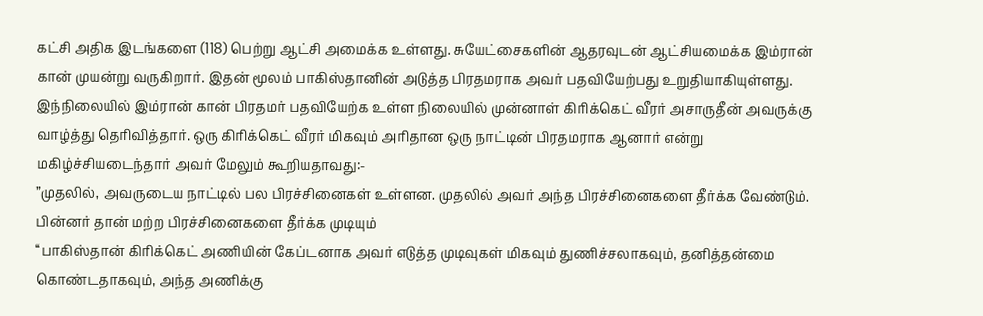கட்சி அதிக இடங்களை (118) பெற்று ஆட்சி அமைக்க உள்ளது. சுயேட்சைகளின் ஆதரவுடன் ஆட்சியமைக்க இம்ரான் கான் முயன்று வருகிறார். இதன் மூலம் பாகிஸ்தானின் அடுத்த பிரதமராக அவர் பதவியேற்பது உறுதியாகியுள்ளது.
இந்நிலையில் இம்ரான் கான் பிரதமர் பதவியேற்க உள்ள நிலையில் முன்னாள் கிரிக்கெட் வீரர் அசாருதீன் அவருக்கு வாழ்த்து தெரிவித்தார். ஒரு கிரிக்கெட் வீரர் மிகவும் அரிதான ஒரு நாட்டின் பிரதமராக ஆனார் என்று மகிழ்ச்சியடைந்தார் அவர் மேலும் கூறியதாவது:-
”முதலில், அவருடைய நாட்டில் பல பிரச்சினைகள் உள்ளன. முதலில் அவர் அந்த பிரச்சினைகளை தீர்க்க வேண்டும். பின்னர் தான் மற்ற பிரச்சினைகளை தீர்க்க முடியும்
‘‘பாகிஸ்தான் கிரிக்கெட் அணியின் கேப்டனாக அவர் எடுத்த முடிவுகள் மிகவும் துணிச்சலாகவும், தனித்தன்மை கொண்டதாகவும், அந்த அணிக்கு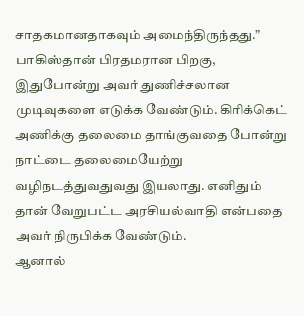சாதகமானதாகவும் அமைந்திருந்தது.”
பாகிஸ்தான் பிரதமரான பிறகு, இதுபோன்று அவர் துணிச்சலான முடிவுகளை எடுக்க வேண்டும். கிரிக்கெட் அணிக்கு தலைமை தாங்குவதை போன்று நாட்டை தலைமையேற்று வழிநடத்துவதுவது இயலாது. எனிதும் தான் வேறுபட்ட அரசியல்வாதி என்பதை அவர் நிருபிக்க வேண்டும்.
ஆனால்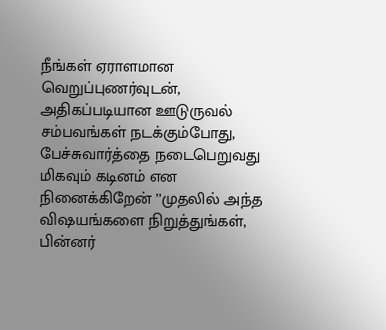நீங்கள் ஏராளமான வெறுப்புணர்வுடன், அதிகப்படியான ஊடுருவல் சம்பவங்கள் நடக்கும்போது, பேச்சுவார்த்தை நடைபெறுவது மிகவும் கடினம் என நினைக்கிறேன் ’’முதலில் அந்த விஷயங்களை நிறுத்துங்கள், பின்னர்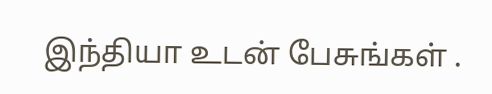இந்தியா உடன் பேசுங்கள் .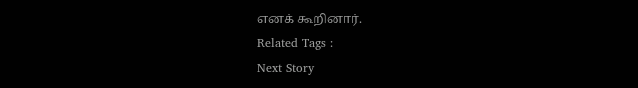எனக் கூறினார்.
Related Tags :
Next Story